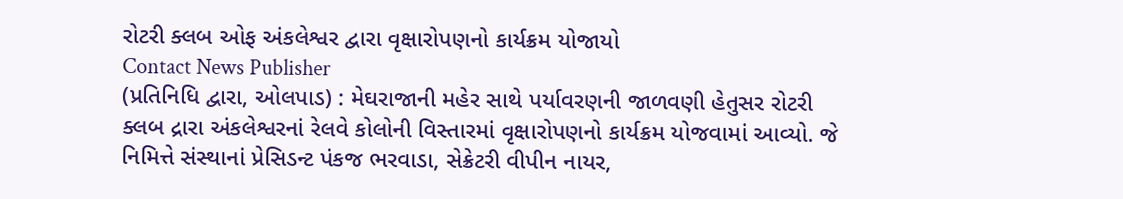રોટરી ક્લબ ઓફ અંકલેશ્વર દ્વારા વૃક્ષારોપણનો કાર્યક્રમ યોજાયો
Contact News Publisher
(પ્રતિનિધિ દ્વારા, ઓલપાડ) : મેઘરાજાની મહેર સાથે પર્યાવરણની જાળવણી હેતુસર રોટરી ક્લબ દ્રારા અંકલેશ્વરનાં રેલવે કોલોની વિસ્તારમાં વૃક્ષારોપણનો કાર્યક્રમ યોજવામાં આવ્યો. જે નિમિત્તે સંસ્થાનાં પ્રેસિડન્ટ પંકજ ભરવાડા, સેક્રેટરી વીપીન નાયર,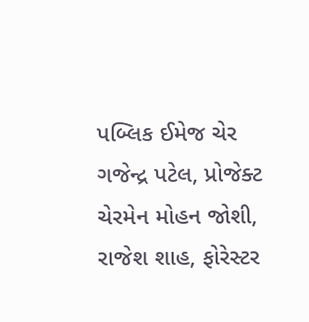પબ્લિક ઈમેજ ચેર ગજેન્દ્ર પટેલ, પ્રોજેક્ટ ચેરમેન મોહન જોશી, રાજેશ શાહ, ફોરેસ્ટર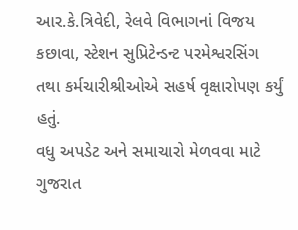આર.કે.ત્રિવેદી, રેલવે વિભાગનાં વિજય કછાવા, સ્ટેશન સુપ્રિટેન્ડન્ટ પરમેશ્વરસિંગ તથા કર્મચારીશ્રીઓએ સહર્ષ વૃક્ષારોપણ કર્યું હતું.
વધુ અપડેટ અને સમાચારો મેળવવા માટે ગુજરાત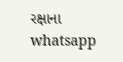રક્ષાના whatsapp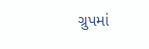ગ્રુપમાં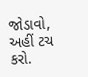જોડાવો, અહીં ટચ કરો.